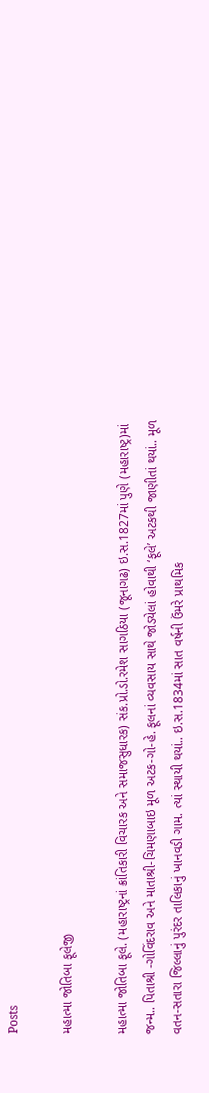Posts

મહાત્મા જોતિબા ફૂલેજી

મહાત્મા જોતિબા ફૂલે. (મહારાષ્ટ્રનાં ક્રાંતિકારી વિચારક અને સમાજસુધારક) સંક.પ્રો.ડો.રમેશ સાગઠિયા (જૂનાગઢ) ઇ.સ.1827માં પુણે (મહારાષ્ટ્ર)માં જન્મ.. પિતાશ્રી -ગોવિંદરાવ અને માતાશ્રી-ચિમણાબાઇ મૂળ અટક-ગો-હે. ફૂલનાં વ્યવસાય સાથે જોડયેલાં હોવાથી ‘ફૂલે’ અટકથી જાણીતાં થયાં.. મૂળ વતન-સતારા જિલ્લાનું પુરંદર તાલિકાનું ખાનવડી ગામ. ત્યાં સ્થાયી થયાં.. ઇ.સ.1834માં સાત વર્ષની ઉંમરે પ્રાથમિક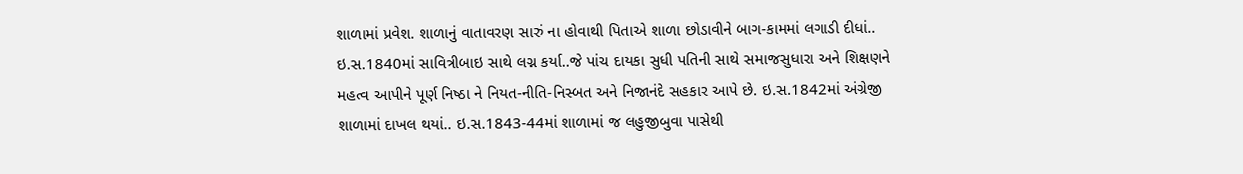શાળામાં પ્રવેશ. શાળાનું વાતાવરણ સારું ના હોવાથી પિતાએ શાળા છોડાવીને બાગ-કામમાં લગાડી દીધાં.. ઇ.સ.1840માં સાવિત્રીબાઇ સાથે લગ્ન કર્યા..જે પાંચ દાયકા સુધી પતિની સાથે સમાજસુધારા અને શિક્ષણને મહત્વ આપીને પૂર્ણ નિષ્ઠા ને નિયત-નીતિ-નિસ્બત અને નિજાનંદે સહકાર આપે છે. ઇ.સ.1842માં અંગ્રેજી શાળામાં દાખલ થયાં.. ઇ.સ.1843-44માં શાળામાં જ લહુજીબુવા પાસેથી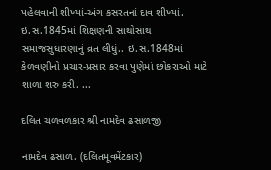પહેલવાની શીખ્યાં-અંગ કસરતનાં દાવ શીખ્યાં. ઇ.સ.1845માં શિક્ષણની સાથોસાથ સમાજસુધારણાનું વ્રત લીધું.. ઇ.સ.1848માં કેળવણીનો પ્રચાર-પ્રસાર કરવા પુણેમાં છોકરાઓ માટે શાળા શરુ કરી. ...

દલિત ચળવળકાર શ્રી નામદેવ ઢસાળજી

નામદેવ ઢસાળ. (દલિતમૂવમેંટકાર)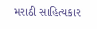મરાઠી સાહિત્યકાર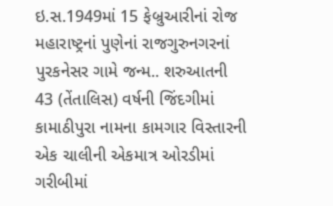ઇ.સ.1949માં 15 ફેબ્રુઆરીનાં રોજ મહારાષ્ટ્રનાં પુણેનાં રાજગુરુનગરનાં પુરકનેસર ગામે જન્મ.. શરુઆતની 43 (તેંતાલિસ) વર્ષની જિંદગીમાં કામાઠીપુરા નામના કામગાર વિસ્તારની એક ચાલીની એકમાત્ર ઓરડીમાં ગરીબીમાં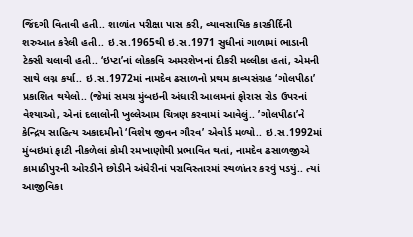જિંદગી વિતાવી હતી.. શાળાંત પરીક્ષા પાસ કરી, વ્યાવસાયિક કારકીર્દિની શરુઆત કરેલી હતી.. ઇ.સ.1965થી ઇ.સ.1971 સુધીનાં ગાળામાં ભાડાની ટેક્સી ચલાવી હતી.. ‘ઇપ્ટા’નાં લોકકવિ અમરશેખનાં દીકરી મલ્લીકા હતાં, એમની સાથે લગ્ન કર્યા.. ઇ.સ.1972માં નામદેવ ઢસાળનો પ્રથમ કાવ્યસંગ્રહ ‘ગોલપીઠા’ પ્રકાશિત થયેલો.. (જેમાં સમગ્ર મુંબઇની અંધારી આલમનાં ફોરાસ રોડ ઉપરનાં વેશ્યાઓ, એનાં દલાલોની ખુલ્લેઆમ ચિત્રણ કરવામાં આવેલું.. ’ગોલપીઠા’ને કેન્દ્રિય સાહિત્ય અકાદમીનો ‘વિશેષ જીવન ગૌરવ’ એવોર્ડ મળ્યો.. ઇ.સ.1992માં મુંબઇમાં ફાટી નીકળેલાં કોમી રમખાણોથી પ્રભાવિત થતાં, નામદેવ ઢસાળજીએ કામાઠીપુરની ઓરડીને છોડીને અંધેરીનાં પરાવિસ્તારમાં સ્થળાંતર કરવું પડયું.. ત્યાં આજીવિકા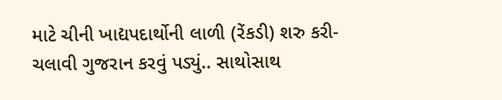માટે ચીની ખાદ્યપદાર્થોની લાળી (રેંકડી) શરુ કરી-ચલાવી ગુજરાન કરવું પડ્યું.. સાથોસાથ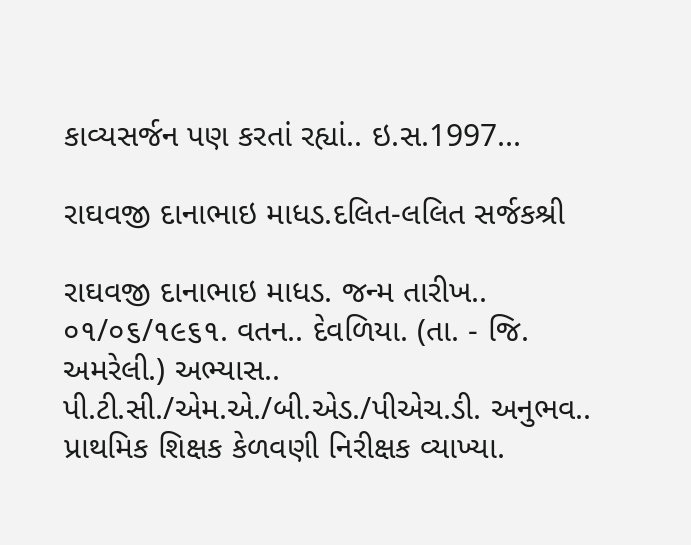કાવ્યસર્જન પણ કરતાં રહ્યાં.. ઇ.સ.1997...

રાઘવજી દાનાભાઇ માધડ.દલિત-લલિત સર્જકશ્રી

રાઘવજી દાનાભાઇ માધડ. જન્મ તારીખ.. ૦૧/૦૬/૧૯૬૧. વતન.. દેવળિયા. (તા. - જિ. અમરેલી.) અભ્યાસ.. પી.ટી.સી./એમ.એ./બી.એડ./પીએચ.ડી. અનુભવ.. પ્રાથમિક શિક્ષક કેળવણી નિરીક્ષક વ્યાખ્યા.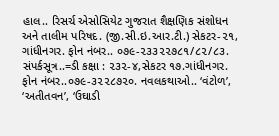હાલ.. રિસર્ચ એસોસિયેટ ગુજરાત શૈક્ષણિક સંશોધન અને તાલીમ પરિષદ. (જી.સી.ઇ.આર.ટી.) સેકટર-૨૧, ગાંધીનગર. ફોન નંબર.. ૦૭૯-૨૩૩૨૨૭૮૧/૮૨/૮૩. સંપર્કસૂત્ર..=ડી કક્ષા : ૨૩૨-૪,સેકટર ૧૭.ગાંધીનગર. ફોન નંબર..૦૭૯-૩૨૨૮૭૨૦. નવલકથાઓ.. ‘વંટોળ’, ‘અતીતવન’, ‘ઉઘાડી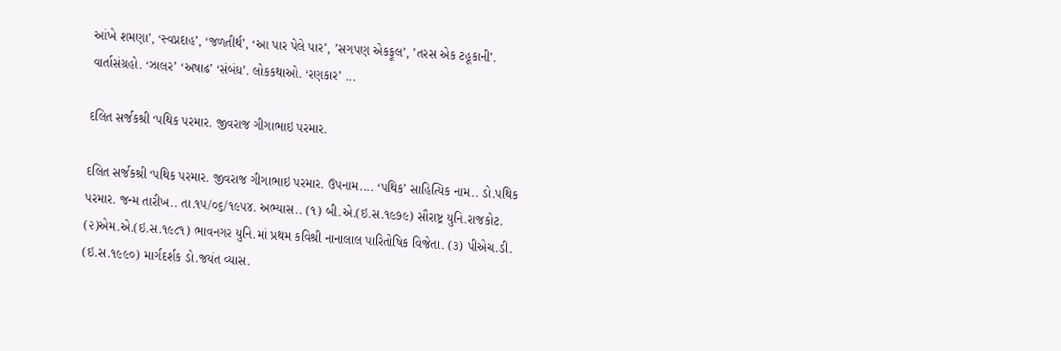આંખે શમણા’, ‘સ્વપ્નદાહ’, ‘જળતીર્થ’, ‘આ પાર પેલે પાર’, ’સગપણ એકફૂલ’, ’તરસ એક ટહૂકાની’. વાર્તાસંગ્રહો. ‘ઝાલર’ ‘અષાઢ’ ‘સંબંધ’. લોકકથાઓ. ‘રણકાર’ ...

દલિત સર્જકશ્રી ‘પથિક પરમાર. જીવરાજ ગીગાભાઇ પરમાર.

દલિત સર્જકશ્રી ‘પથિક પરમાર. જીવરાજ ગીગાભાઇ પરમાર. ઉપનામ.... ‘પથિક’ સાહિત્યિક નામ.. ડો.પથિક પરમાર. જન્મ તારીખ.. તા.૧૫/૦૬/૧૯૫૪. અભ્યાસ.. (૧) બી.એ.(ઇ.સ.૧૯૭૯) સૌરાષ્ટ્ર યુનિ.રાજકોટ. (૨)એમ.એ.(ઇ.સ.૧૯૮૧) ભાવનગર યુનિ.માં પ્રથમ કવિશ્રી નાનાલાલ પારિતોષિક વિજેતા. (૩) પીએચ.ડી. (ઇ.સ.૧૯૯૦) માર્ગદર્શક ડો.જયંત વ્યાસ.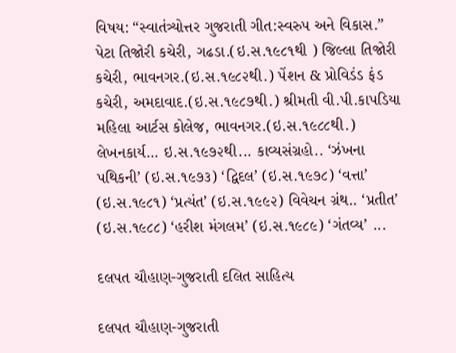વિષય: “સ્વાતંત્ર્યોત્તર ગુજરાતી ગીત:સ્વરુપ અને વિકાસ.” પેટા તિજોરી કચેરી, ગઢડા.(ઇ.સ.૧૯૮૧થી ) જિલ્લા તિજોરી કચેરી, ભાવનગર.(ઇ.સ.૧૯૮૨થી.) પેંશન & પ્રોવિડંડ ફંડ કચેરી, અમદાવાદ.(ઇ.સ.૧૯૮૭થી.) શ્રીમતી વી.પી.કાપડિયા મહિલા આર્ટસ કોલેજ, ભાવનગર.(ઇ.સ.૧૯૮૮થી.) લેખનકાર્ય... ઇ.સ.૧૯૭૨થી... કાવ્યસંગ્રહો.. ‘ઝંખના પથિકની’ (ઇ.સ.૧૯૭૩) ‘દ્વિદલ’ (ઇ.સ.૧૯૭૮) ‘વત્તા’ (ઇ.સ.૧૯૮૧) ‘પ્રત્યંત’ (ઇ.સ.૧૯૯૨) વિવેચન ગ્રંથ.. ‘પ્રતીત’ (ઇ.સ.૧૯૮૮) ‘હરીશ મંગલમ’ (ઇ.સ.૧૯૮૯) ‘ગંતવ્ય’ ...

દલપત ચૌહાણ-ગુજરાતી દલિત સાહિત્ય

દલપત ચૌહાણ-ગુજરાતી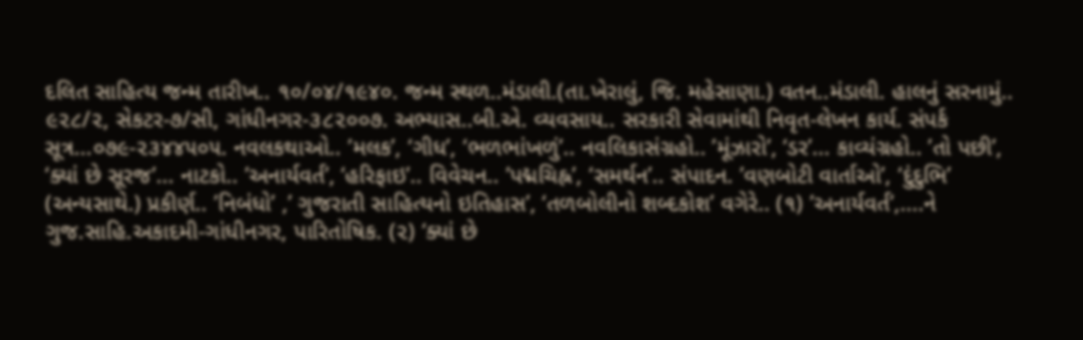દલિત સાહિત્ય જન્મ તારીખ.. ૧૦/૦૪/૧૯૪૦. જન્મ સ્થળ..મંડાલી.(તા.ખેરાલું, જિ. મહેસાણા.) વતન..મંડાલી. હાલનું સરનામું.. ૯૨૮/૨, સેકટર-૭/સી, ગાંધીનગર-૩૮૨૦૦૭. અભ્યાસ..બી.એ. વ્યવસાય.. સરકારી સેવામાંથી નિવૃત-લેખન કાર્ય. સંપર્ક સૂત્ર...૦૭૯-૨૩૪૪૫૦૫. નવલકથાઓ.. ’મલક’, ‘ગીધ’, ‘ભળભાંખળું’.. નવલિકાસંગ્રહો.. ’મૂંઝારો’, ‘ડર’... કાવ્યંગ્રહો.. ’તો પછી’, ‘ક્યાં છે સૂરજ’... નાટકો.. ’અનાર્યવર્ત’, ‘હરિફાઇ’.. વિવેચન.. ’પદ્મચિહ્ન’, ‘સમર્થન’.. સંપાદન. ’વણબોટી વાર્તાઓ’, ‘દુંદુભિ’ (અન્યસાથે.) પ્રકીર્ણ.. ’નિબંધો’ ,’ ગુજરાતી સાહિત્યનો ઇતિહાસ’, ‘તળબોલીનો શબ્દકોશ’ વગેરે.. (૧) ’અનાર્યવર્ત’,....ને ગુજ.સાહિ.અકાદમી-ગાંધીનગર, પારિતોષિક. (૨) ‘ક્યાં છે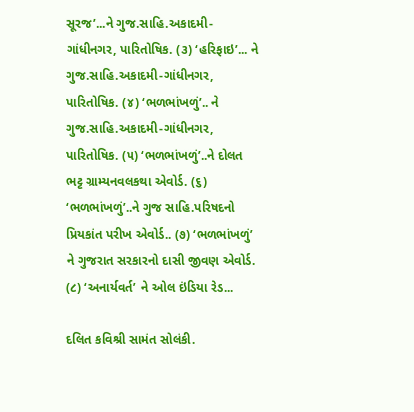સૂરજ’...ને ગુજ.સાહિ.અકાદમી-ગાંધીનગર, પારિતોષિક. (૩) ‘હરિફાઇ’... ને ગુજ.સાહિ.અકાદમી-ગાંધીનગર, પારિતોષિક. (૪) ‘ભળભાંખળું’.. ને ગુજ.સાહિ.અકાદમી-ગાંધીનગર, પારિતોષિક. (૫) ‘ભળભાંખળું’..ને દોલત ભટ્ટ ગ્રામ્યનવલકથા એવોર્ડ. (૬) ‘ભળભાંખળું’..ને ગુજ સાહિ.પરિષદનો પ્રિયકાંત પરીખ એવોર્ડ.. (૭) ‘ભળભાંખળું’ ને ગુજરાત સરકારનો દાસી જીવણ એવોર્ડ. (૮) ‘અનાર્યવર્ત’ ને ઓલ ઇંડિયા રેડ...

દલિત કવિશ્રી સામંત સોલંકી.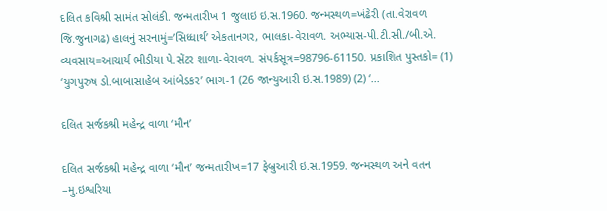દલિત કવિશ્રી સામંત સોલંકી. જન્મતારીખ 1 જુલાઇ ઇ.સ.1960. જન્મસ્થળ=ખંઢેરી (તા.વેરાવળ જિ.જુનાગઢ) હાલનું સરનામું=’સિધ્ધાર્થ’ એકતાનગર, ભાલકા-વેરાવળ. અભ્યાસ-પી.ટી.સી./બી.એ. વ્યવસાય=આચાર્ય ભીડીયા પે.સેંટર શાળા-વેરાવળ. સંપર્કસૂત્ર=98796-61150. પ્રકાશિત પુસ્તકો= (1) ‘યુગપુરુષ ડો.બાબાસાહેબ આંબેડકર’ ભાગ-1 (26 જાન્યુઆરી ઇ.સ.1989) (2) ‘...

દલિત સર્જકશ્રી મહેન્દ્ર વાળા ‘મૌન’

દલિત સર્જકશ્રી મહેન્દ્ર વાળા ‘મૌન’ જન્મતારીખ=17 ફેબ્રુઆરી ઇ.સ.1959. જન્મસ્થળ અને વતન –મુ.ઇશ્વરિયા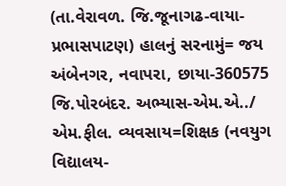(તા.વેરાવળ. જિ.જૂનાગઢ-વાયા-પ્રભાસપાટણ) હાલનું સરનામું= જય અંબેનગર, નવાપરા, છાયા-360575 જિ.પોરબંદર. અભ્યાસ-એમ.એ../ એમ.ફીલ. વ્યવસાય=શિક્ષક (નવયુગ વિદ્યાલય-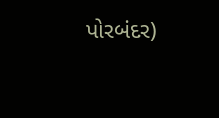પોરબંદર)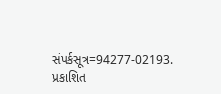સંપર્કસૂત્ર=94277-02193. પ્રકાશિત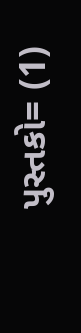પુસ્તકો= (1)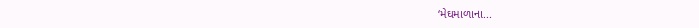‘મેઘમાળાના...